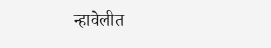न्हावेलीत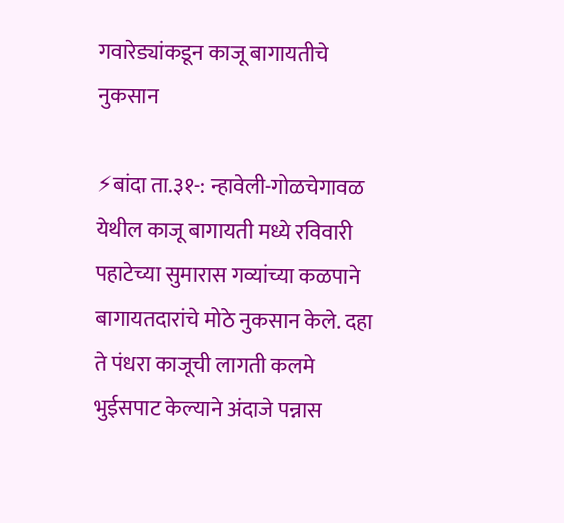गवारेड्यांकडून काजू बागायतीचे नुकसान

⚡बांदा ता.३१-: न्हावेली-गोळचेगावळ येथील काजू बागायती मध्ये रविवारी पहाटेच्या सुमारास गव्यांच्या कळपाने बागायतदारांचे मोठे नुकसान केले. दहा ते पंधरा काजूची लागती कलमे भुईसपाट केल्याने अंदाजे पन्नास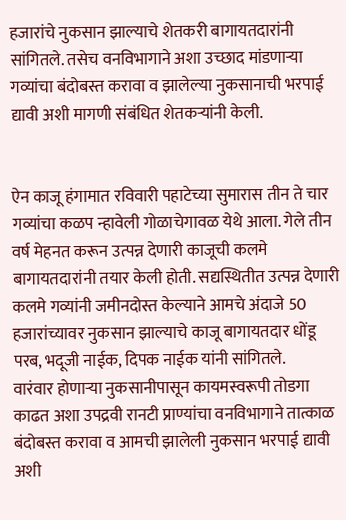हजारांचे नुकसान झाल्याचे शेतकरी बागायतदारांनी सांगितले. तसेच वनविभागाने अशा उच्छाद मांडणाऱ्या गव्यांचा बंदोबस्त करावा व झालेल्या नुकसानाची भरपाई द्यावी अशी मागणी संबंधित शेतकऱ्यांनी केली.


ऐन काजू हंगामात रविवारी पहाटेच्या सुमारास तीन ते चार गव्यांचा कळप न्हावेली गोळाचेगावळ येथे आला. गेले तीन वर्ष मेहनत करून उत्पन्न देणारी काजूची कलमे बागायतदारांनी तयार केली होती. सद्यस्थितीत उत्पन्न देणारी कलमे गव्यांनी जमीनदोस्त केल्याने आमचे अंदाजे 50 हजारांच्यावर नुकसान झाल्याचे काजू बागायतदार धोंडू परब, भदूजी नाईक, दिपक नाईक यांनी सांगितले.
वारंवार होणाऱ्या नुकसानीपासून कायमस्वरूपी तोडगा काढत अशा उपद्रवी रानटी प्राण्यांचा वनविभागाने तात्काळ बंदोबस्त करावा व आमची झालेली नुकसान भरपाई द्यावी अशी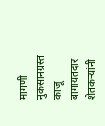मागणी नुकसानग्रस्त काजू बागायतदार शेतकऱ्यांनी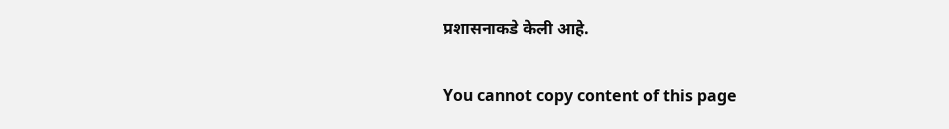प्रशासनाकडे केली आहे.

You cannot copy content of this page